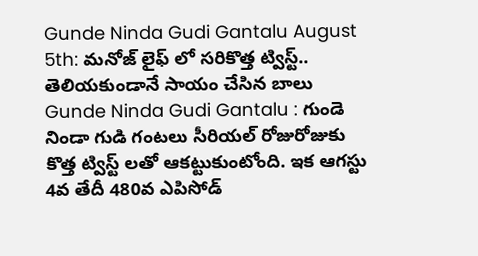Gunde Ninda Gudi Gantalu August 5th: మనోజ్ లైఫ్ లో సరికొత్త ట్విస్ట్.. తెలియకుండానే సాయం చేసిన బాలు
Gunde Ninda Gudi Gantalu : గుండె నిండా గుడి గంటలు సీరియల్ రోజురోజుకు కొత్త ట్విస్ట్ లతో ఆకట్టుకుంటోంది. ఇక ఆగస్టు 4వ తేదీ 480వ ఎపిసోడ్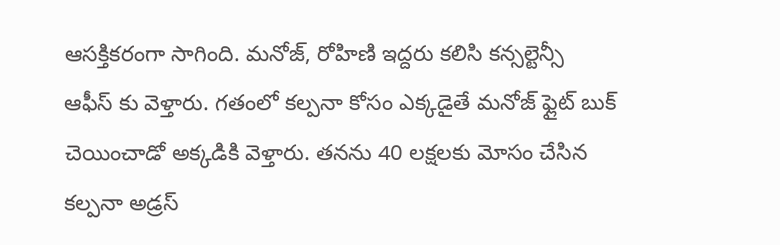ఆసక్తికరంగా సాగింది. మనోజ్, రోహిణి ఇద్దరు కలిసి కన్సల్టెన్సీ ఆఫీస్ కు వెళ్తారు. గతంలో కల్పనా కోసం ఎక్కడైతే మనోజ్ ఫ్లైట్ బుక్ చెయించాడో అక్కడికి వెళ్తారు. తనను 40 లక్షలకు మోసం చేసిన కల్పనా అడ్రస్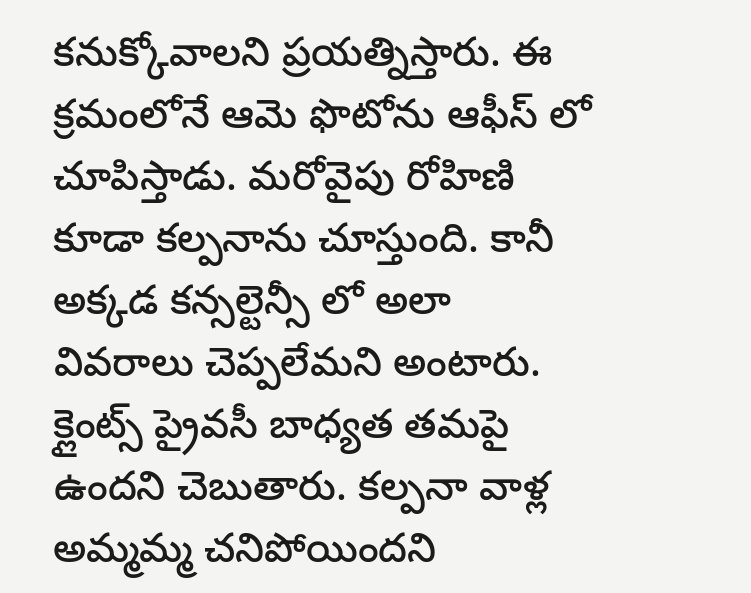కనుక్కోవాలని ప్రయత్నిస్తారు. ఈ క్రమంలోనే ఆమె ఫొటోను ఆఫీస్ లో చూపిస్తాడు. మరోవైపు రోహిణి కూడా కల్పనాను చూస్తుంది. కానీ అక్కడ కన్సల్టెన్సీ లో అలా వివరాలు చెప్పలేమని అంటారు. క్లైంట్స్ ప్రైవసీ బాధ్యత తమపై ఉందని చెబుతారు. కల్పనా వాళ్ల అమ్మమ్మ చనిపోయిందని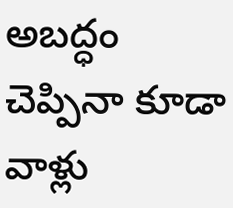అబద్ధం చెప్పినా కూడా వాళ్లు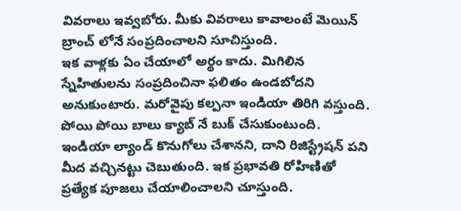వివరాలు ఇవ్వబోరు. మీకు వివరాలు కావాలంటే మెయిన్ బ్రాంచ్ లోనే సంప్రదించాలని సూచిస్తుంది.
ఇక వాళ్లకు ఏం చేయాలో అర్థం కాదు. మిగిలిన స్నేహితులను సంప్రదించినా ఫలితం ఉండబోదని అనుకుంటారు. మరోవైపు కల్పనా ఇండియా తిరిగి వస్తుంది. పోయి పోయి బాలు క్యాబ్ నే బుక్ చేసుకుంటుంది. ఇండియా ల్యాండ్ కొనుగోలు చేశానని, దాని రిజిస్ట్రేషన్ పని మీద వచ్చినట్టు చెబుతుంది. ఇక ప్రభావతి రోహిణితో ప్రత్యేక పూజలు చేయాలించాలని చూస్తుంది.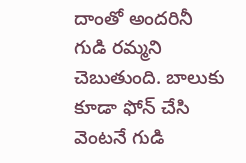దాంతో అందరినీ గుడి రమ్మని చెబుతుంది. బాలుకు కూడా ఫోన్ చేసి వెంటనే గుడి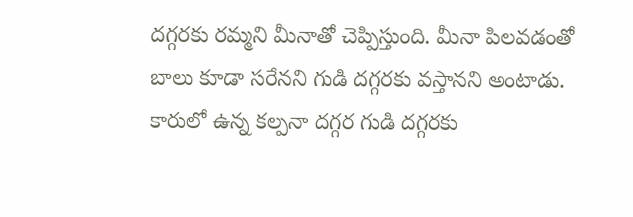దగ్గరకు రమ్మని మీనాతో చెప్పిస్తుంది. మీనా పిలవడంతో బాలు కూడా సరేనని గుడి దగ్గరకు వస్తానని అంటాడు. కారులో ఉన్న కల్పనా దగ్గర గుడి దగ్గరకు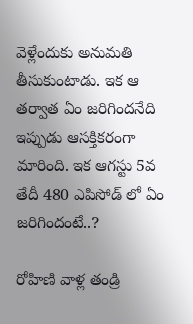వెళ్లేందుకు అనుమతి తీసుకుంటాడు. ఇక ఆ తర్వాత ఏం జరిగిందనేది ఇప్పుడు ఆసక్తికరంగా మారింది. ఇక ఆగస్టు 5వ తేదీ 480 ఎపిసోడ్ లో ఏం జరిగిందంటే..?

రోహిణి వాళ్ల తండ్రి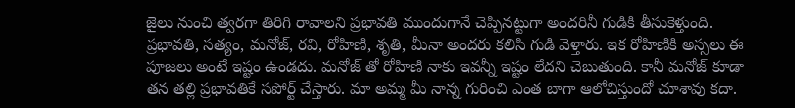జైలు నుంచి త్వరగా తిరిగి రావాలని ప్రభావతి ముందుగానే చెప్పినట్టుగా అందరినీ గుడికి తీసుకెళ్తుంది. ప్రభావతి, సత్యం, మనోజ్, రవి, రోహిణి, శృతి, మీనా అందరు కలిసి గుడి వెళ్తారు. ఇక రోహిణికి అస్సలు ఈ పూజలు అంటే ఇష్టం ఉండదు. మనోజ్ తో రోహిణి నాకు ఇవన్నీ ఇష్టం లేదని చెబుతుంది. కానీ మనోజ్ కూడా తన తల్లి ప్రభావతికే సపోర్ట్ చేస్తారు. మా అమ్మ మీ నాన్న గురించి ఎంత బాగా ఆలోచిస్తుందో చూశావు కదా.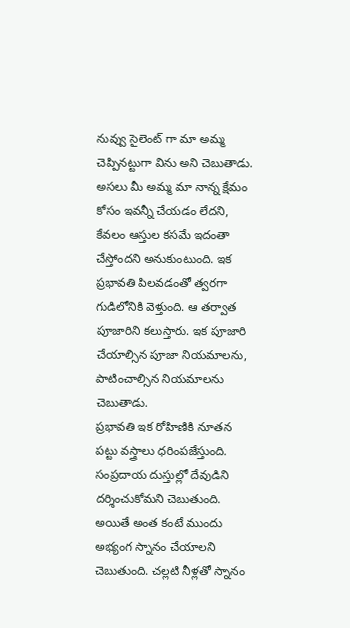నువ్వు సైలెంట్ గా మా అమ్మ చెప్పినట్టుగా విను అని చెబుతాడు. అసలు మీ అమ్మ మా నాన్న క్షేమం కోసం ఇవన్నీ చేయడం లేదని, కేవలం ఆస్తుల కసమే ఇదంతా చేస్తోందని అనుకుంటుంది. ఇక ప్రభావతి పిలవడంతో త్వరగా గుడిలోనికి వెళ్తుంది. ఆ తర్వాత పూజారిని కలుస్తారు. ఇక పూజారి చేయాల్సిన పూజా నియమాలను, పాటించాల్సిన నియమాలను చెబుతాడు.
ప్రభావతి ఇక రోహిణికి నూతన పట్టు వస్త్రాలు ధరింపజేస్తుంది. సంప్రదాయ దుస్తుల్లో దేవుడిని దర్శించుకోమని చెబుతుంది. అయితే అంత కంటే ముందు అభ్యంగ స్నానం చేయాలని చెబుతుంది. చల్లటి నీళ్లతో స్నానం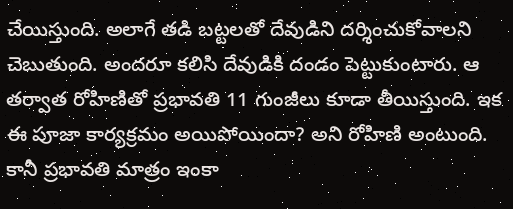చేయిస్తుంది. అలాగే తడి బట్టలతో దేవుడిని దర్శించుకోవాలని చెబుతుంది. అందరూ కలిసి దేవుడికి దండం పెట్టుకుంటారు. ఆ తర్వాత రోహిణితో ప్రభావతి 11 గుంజీలు కూడా తీయిస్తుంది. ఇక ఈ పూజా కార్యక్రమం అయిపోయిందా? అని రోహిణి అంటుంది. కానీ ప్రభావతి మాత్రం ఇంకా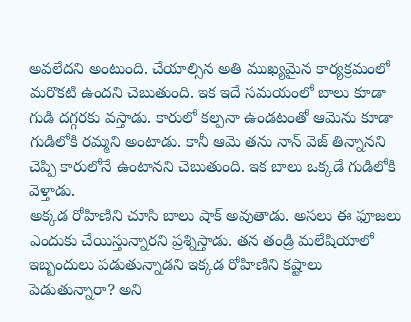అవలేదని అంటుంది. చేయాల్సిన అతి ముఖ్యమైన కార్యక్రమంలో మరొకటి ఉందని చెబుతుంది. ఇక ఇదే సమయంలో బాలు కూడా గుడి దగ్గరకు వస్తాడు. కారులో కల్పనా ఉండటంతో ఆమెను కూడా గుడిలోకి రమ్మని అంటాడు. కానీ ఆమె తను నాన్ వెజ్ తిన్నానని చెప్పి కారులోనే ఉంటానని చెబుతుంది. ఇక బాలు ఒక్కడే గుడిలోకి వెళ్తాడు.
అక్కడ రోహిణిని చూసి బాలు షాక్ అవుతాడు. అసలు ఈ ఫూజలు ఎందుకు చేయిస్తున్నారని ప్రశ్నిస్తాడు. తన తండ్రి మలేషియాలో ఇబ్బందులు పడుతున్నాడని ఇక్కడ రోహిణిని కష్టాలు పెడుతున్నారా? అని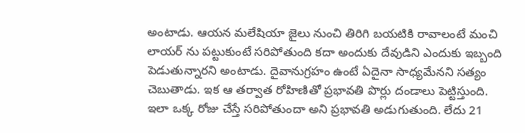అంటాడు. ఆయన మలేషియా జైలు నుంచి తిరిగి బయటికి రావాలంటే మంచి లాయర్ ను పట్టుకుంటే సరిపోతుంది కదా అందుకు దేవుడిని ఎందుకు ఇబ్బంది పెడుతున్నారని అంటాడు. దైవానుగ్రహం ఉంటే ఏదైనా సాధ్యమేనని సత్యం చెబుతాడు. ఇక ఆ తర్వాత రోహిణితో ప్రభావతి పొర్లు దండాలు పెట్టిస్తుంది. ఇలా ఒక్క రోజు చేస్తే సరిపోతుందా అని ప్రభావతి అడుగుతుంది. లేదు 21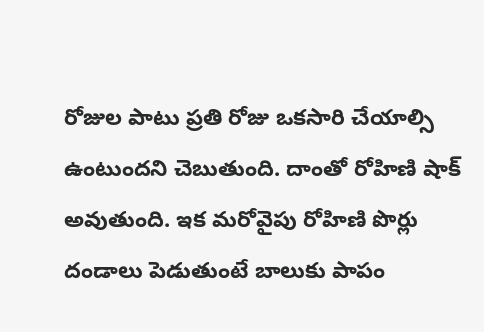రోజుల పాటు ప్రతి రోజు ఒకసారి చేయాల్సి ఉంటుందని చెబుతుంది. దాంతో రోహిణి షాక్ అవుతుంది. ఇక మరోవైపు రోహిణి పొర్లు దండాలు పెడుతుంటే బాలుకు పాపం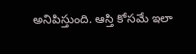అనిపిస్తుంది. ఆస్తి కోసమే ఇలా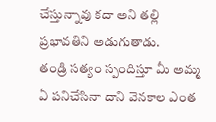చేస్తున్నావు కదా అని తల్లి ప్రభావతిని అడుగుతాడు.
తండ్రి సత్యం స్పందిస్తూ మీ అమ్మ ఏ పనిచేసినా దాని వెనకాల ఎంత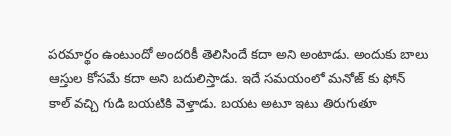పరమార్థం ఉంటుందో అందరికీ తెలిసిందే కదా అని అంటాడు. అందుకు బాలు ఆస్తుల కోసమే కదా అని బదులిస్తాడు. ఇదే సమయంలో మనోజ్ కు ఫోన్ కాల్ వచ్చి గుడి బయటికి వెళ్తాడు. బయట అటూ ఇటు తిరుగుతూ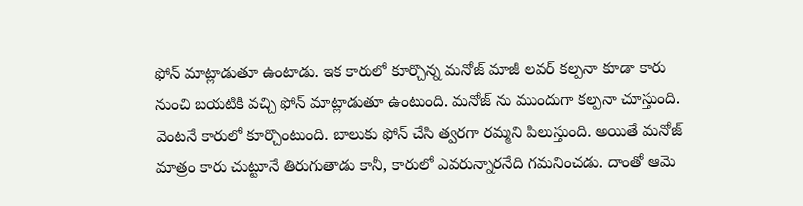ఫోన్ మాట్లాడుతూ ఉంటాడు. ఇక కారులో కూర్చొన్న మనోజ్ మాజీ లవర్ కల్పనా కూడా కారు నుంచి బయటికి వచ్చి ఫోన్ మాట్లాడుతూ ఉంటుంది. మనోజ్ ను ముందుగా కల్పనా చూస్తుంది. వెంటనే కారులో కూర్చొంటుంది. బాలుకు ఫోన్ చేసి త్వరగా రమ్మని పిలుస్తుంది. అయితే మనోజ్ మాత్రం కారు చుట్టూనే తిరుగుతాడు కానీ, కారులో ఎవరున్నారనేది గమనించడు. దాంతో ఆమె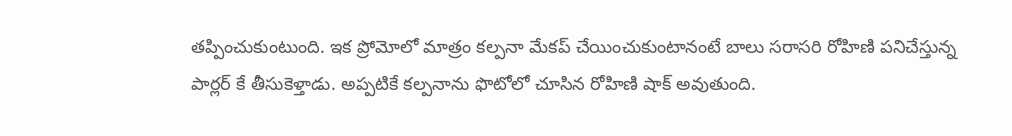తప్పించుకుంటుంది. ఇక ప్రోమోలో మాత్రం కల్పనా మేకప్ చేయించుకుంటానంటే బాలు సరాసరి రోహిణి పనిచేస్తున్న పార్లర్ కే తీసుకెళ్తాడు. అప్పటికే కల్పనాను ఫొటోలో చూసిన రోహిణి షాక్ అవుతుంది.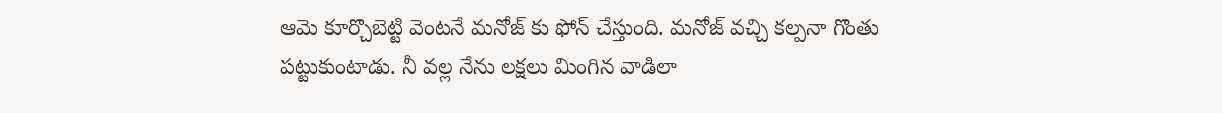ఆమె కూర్చొబెట్టి వెంటనే మనోజ్ కు ఫోన్ చేస్తుంది. మనోజ్ వచ్చి కల్పనా గొంతు పట్టుకుంటాడు. నీ వల్ల నేను లక్షలు మింగిన వాడిలా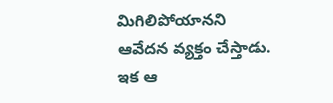మిగిలిపోయానని ఆవేదన వ్యక్తం చేస్తాడు. ఇక ఆ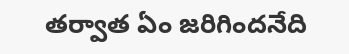తర్వాత ఏం జరిగిందనేది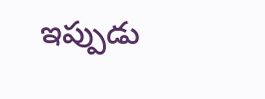ఇప్పుడు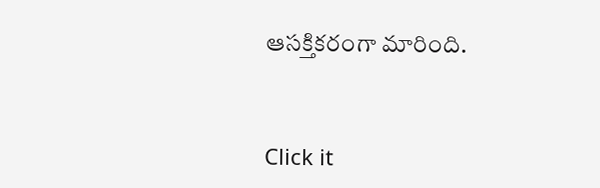ఆసక్తికరంగా మారింది.


Click it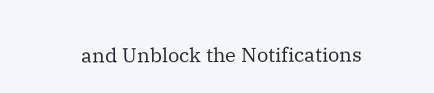and Unblock the Notifications